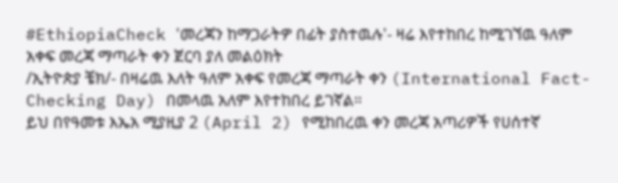#EthiopiaCheck 'መረጃን ከማጋራትዎ በፊት ያስተዉሉ'- ዛሬ እየተከበረ ከሚገኘዉ ዓለም አቀፍ መረጃ ማጣራት ቀን ጀርባ ያለ መልዕክት
/ኢትዮጵያ ቼክ/- በዛሬዉ እለት ዓለም አቀፍ የመረጃ ማጣራት ቀን (International Fact-Checking Day) በመላዉ አለም እየተከበረ ይገኛል።
ይህ በየዓመቱ እኤአ ሚያዚያ 2 (April 2) የሚከበረዉ ቀን መረጃ አጣሪዎች የሀሰተኛ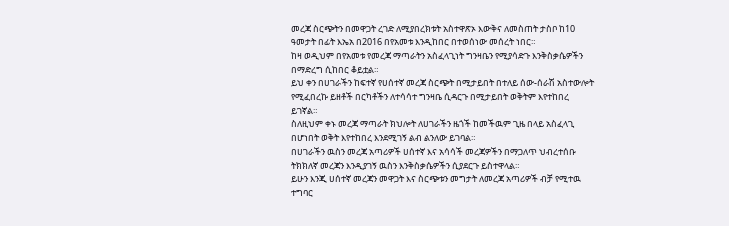መረጃ ስርጭትን በመዋጋት ረገድ ለሚያበረክቱት አስተዋጽኦ እውቅና ለመስጠት ታስቦ ከ10 ዓመታት በፊት እኤአ በ2016 በየአመቱ እንዲከበር በተወሰነው መሰረት ነበር።
ከዛ ወዲህም በየአመቱ የመረጃ ማጣራትን አስፈላጊነት ግንዛቤን የሚያሳድጉ እንቅስቃሴዎችን በማድረግ ሲከበር ቆይቷል።
ይህ ቀን በሀገራችን ከፍተኛ የሀሰተኛ መረጃ ስርጭት በሚታይበት በተለይ ሰው-ሰራሽ አስተውሎት የሚፈበረኩ ይዘቶች በርካቶችን ለተሳሳተ ግንዛቤ ሲዳርጉ በሚታይበት ወቅትም እየተከበረ ይገኛል።
ስለዚህም ቀኑ መረጃ ማጣራት ክህሎት ለሀገራችን ዜጎች ከመችዉም ጊዜ በላይ አስፈላጊ በሆነበት ወቅት እየተከበረ እንደሚገኝ ልብ ልንለው ይገባል።
በሀገራችን ዉስን መረጃ አጣሪዎች ሀሰተኛ እና አሳሳች መረጃዎችን በማጋለጥ ህብረተሰቡ ትክክለኛ መረጃን እንዲያገኝ ዉስን እንቅስቃሴዎችን ሲያደርጉ ይስተዋላል።
ይሁን እንጂ ሀሰተኛ መረጃን መዋጋት እና ስርጭቱን መግታት ለመረጃ አጣሪዎች ብቻ የሚተዉ ተግባር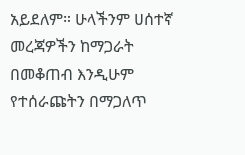አይደለም። ሁላችንም ሀሰተኛ መረጃዎችን ከማጋራት በመቆጠብ እንዲሁም የተሰራጩትን በማጋለጥ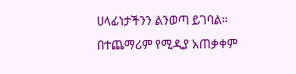ሀላፊነታችንን ልንወጣ ይገባል።
በተጨማሪም የሚዲያ አጠቃቀም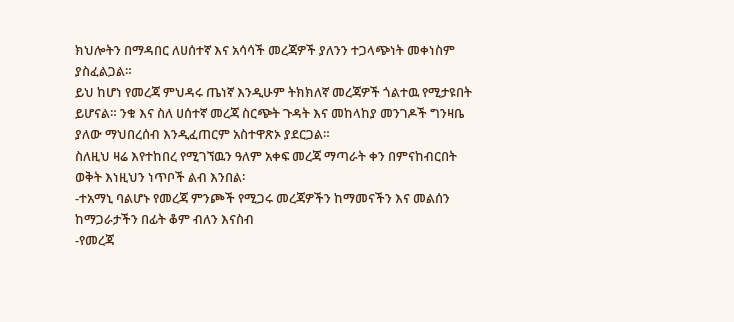ክህሎትን በማዳበር ለሀሰተኛ እና አሳሳች መረጃዎች ያለንን ተጋላጭነት መቀነስም ያስፈልጋል።
ይህ ከሆነ የመረጃ ምህዳሩ ጤነኛ እንዲሁም ትክክለኛ መረጃዎች ጎልተዉ የሚታዩበት ይሆናል። ንቁ እና ስለ ሀሰተኛ መረጃ ስርጭት ጉዳት እና መከላከያ መንገዶች ግንዛቤ ያለው ማህበረሰብ እንዲፈጠርም አስተዋጽኦ ያደርጋል።
ስለዚህ ዛሬ እየተከበረ የሚገኘዉን ዓለም አቀፍ መረጃ ማጣራት ቀን በምናከብርበት ወቅት እነዚህን ነጥቦች ልብ እንበል፡
-ተአማኒ ባልሆኑ የመረጃ ምንጮች የሚጋሩ መረጃዎችን ከማመናችን እና መልሰን ከማጋራታችን በፊት ቆም ብለን እናስብ
-የመረጃ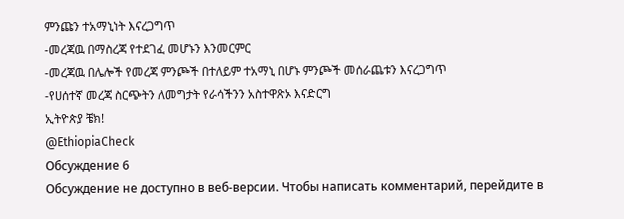ምንጩን ተአማኒነት እናረጋግጥ
-መረጃዉ በማስረጃ የተደገፈ መሆኑን እንመርምር
-መረጃዉ በሌሎች የመረጃ ምንጮች በተለይም ተአማኒ በሆኑ ምንጮች መሰራጨቱን እናረጋግጥ
-የሀሰተኛ መረጃ ስርጭትን ለመግታት የራሳችንን አስተዋጽኦ እናድርግ
ኢትዮጵያ ቼክ!
@EthiopiaCheck
Обсуждение 6
Обсуждение не доступно в веб-версии. Чтобы написать комментарий, перейдите в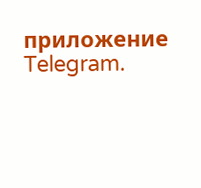приложение Telegram.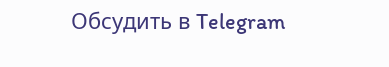Обсудить в Telegram